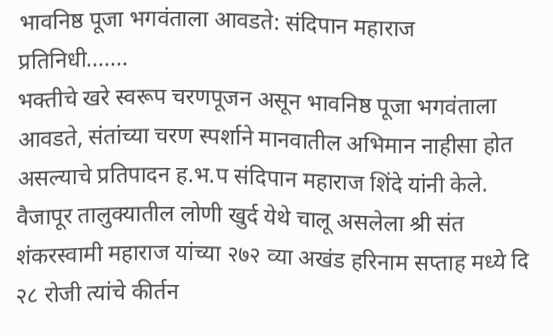भावनिष्ठ पूजा भगवंताला आवडते: संदिपान महाराज
प्रतिनिधी.......
भक्तीचे खरे स्वरूप चरणपूजन असून भावनिष्ठ पूजा भगवंताला आवडते, संतांच्या चरण स्पर्शाने मानवातील अभिमान नाहीसा होत असल्याचे प्रतिपादन ह.भ.प संदिपान महाराज शिंदे यांनी केले.
वैजापूर तालुक्यातील लोणी खुर्द येथे चालू असलेला श्री संत शंकरस्वामी महाराज यांच्या २७२ व्या अखंड हरिनाम सप्ताह मध्ये दि २८ रोजी त्यांचे कीर्तन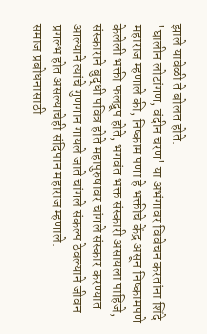झाले यावेळी ते बोलत होते.
'घालीन लोटांगण, वंदीन चरण' या अभंगावर विवेचन करतांना शिंदे महाराज म्हणाले की, निष्काम पणा हे भक्तीचे केंद्र असून निष्कामपणे केलेली भक्ती फलद्रूप होते, भगवंत भक्त संस्कारी असायला पाहिजे, संस्काराने बुद्धी पवित्र होते महापुरुषावर चांगले संस्कार करण्यात आल्याने त्यांचे गुणगान गायले जाते चांगले संकल्प ठेवल्याने जीवन प्रगल्भ होत असल्याचेही संदिपान महाराज म्हणाले.
समाज प्रबोधनासाठी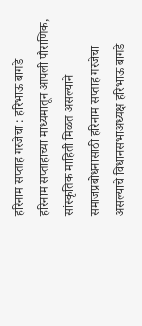हरिनाम सप्ताह गरजेचा : हरिभाऊ बागडे
हरिनाम सप्ताहाच्या माध्यमातून आपली पौराणिक, सांस्कृतिक माहिती मिळत असल्याने समाजप्रबोधनासाठी हरिनाम सप्ताह गरजेचा असल्याचे विधानसभाअध्यक्ष हरिभाऊ बागडे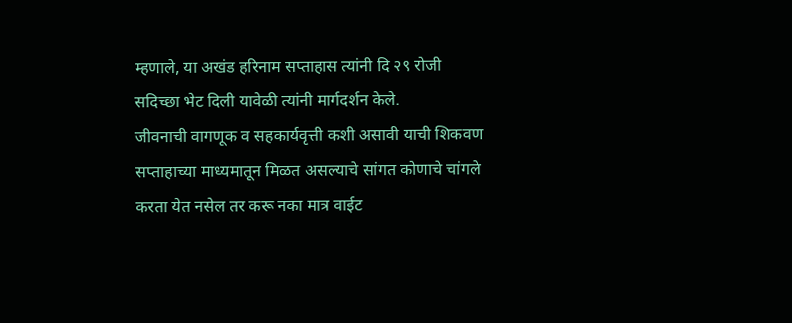म्हणाले, या अखंड हरिनाम सप्ताहास त्यांनी दि २९ रोजी सदिच्छा भेट दिली यावेळी त्यांनी मार्गदर्शन केले.
जीवनाची वागणूक व सहकार्यवृत्ती कशी असावी याची शिकवण सप्ताहाच्या माध्यमातून मिळत असल्याचे सांगत कोणाचे चांगले करता येत नसेल तर करू नका मात्र वाईट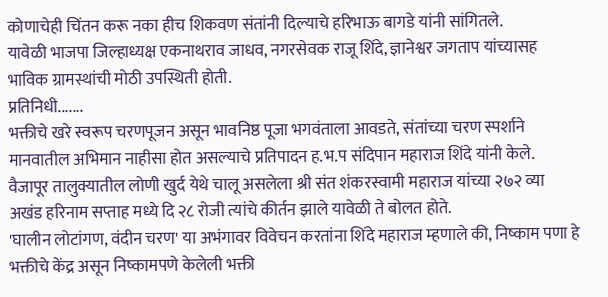कोणाचेही चिंतन करू नका हीच शिकवण संतांनी दिल्याचे हरिभाऊ बागडे यांनी सांगितले.
यावेळी भाजपा जिल्हाध्यक्ष एकनाथराव जाधव, नगरसेवक राजू शिंदे, ज्ञानेश्वर जगताप यांच्यासह भाविक ग्रामस्थांची मोठी उपस्थिती होती.
प्रतिनिधी.......
भक्तीचे खरे स्वरूप चरणपूजन असून भावनिष्ठ पूजा भगवंताला आवडते, संतांच्या चरण स्पर्शाने मानवातील अभिमान नाहीसा होत असल्याचे प्रतिपादन ह.भ.प संदिपान महाराज शिंदे यांनी केले.
वैजापूर तालुक्यातील लोणी खुर्द येथे चालू असलेला श्री संत शंकरस्वामी महाराज यांच्या २७२ व्या अखंड हरिनाम सप्ताह मध्ये दि २८ रोजी त्यांचे कीर्तन झाले यावेळी ते बोलत होते.
'घालीन लोटांगण, वंदीन चरण' या अभंगावर विवेचन करतांना शिंदे महाराज म्हणाले की, निष्काम पणा हे भक्तीचे केंद्र असून निष्कामपणे केलेली भक्ती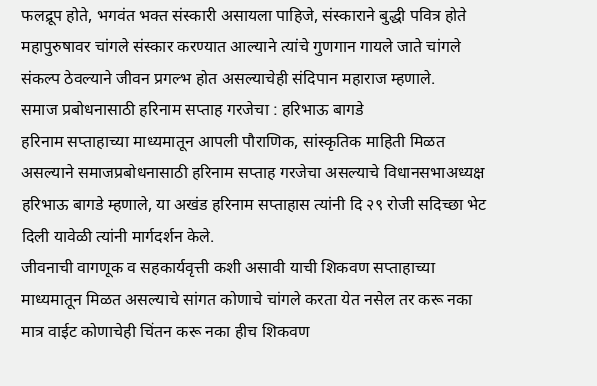फलद्रूप होते, भगवंत भक्त संस्कारी असायला पाहिजे, संस्काराने बुद्धी पवित्र होते महापुरुषावर चांगले संस्कार करण्यात आल्याने त्यांचे गुणगान गायले जाते चांगले संकल्प ठेवल्याने जीवन प्रगल्भ होत असल्याचेही संदिपान महाराज म्हणाले.
समाज प्रबोधनासाठी हरिनाम सप्ताह गरजेचा : हरिभाऊ बागडे
हरिनाम सप्ताहाच्या माध्यमातून आपली पौराणिक, सांस्कृतिक माहिती मिळत असल्याने समाजप्रबोधनासाठी हरिनाम सप्ताह गरजेचा असल्याचे विधानसभाअध्यक्ष हरिभाऊ बागडे म्हणाले, या अखंड हरिनाम सप्ताहास त्यांनी दि २९ रोजी सदिच्छा भेट दिली यावेळी त्यांनी मार्गदर्शन केले.
जीवनाची वागणूक व सहकार्यवृत्ती कशी असावी याची शिकवण सप्ताहाच्या माध्यमातून मिळत असल्याचे सांगत कोणाचे चांगले करता येत नसेल तर करू नका मात्र वाईट कोणाचेही चिंतन करू नका हीच शिकवण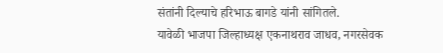संतांनी दिल्याचे हरिभाऊ बागडे यांनी सांगितले.
यावेळी भाजपा जिल्हाध्यक्ष एकनाथराव जाधव, नगरसेवक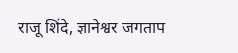राजू शिंदे, ज्ञानेश्वर जगताप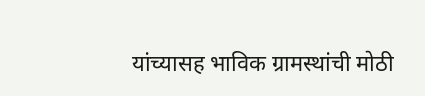यांच्यासह भाविक ग्रामस्थांची मोठी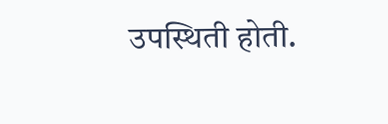उपस्थिती होती.